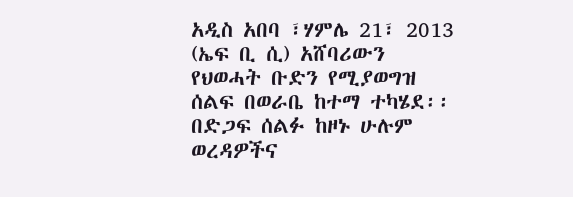አዲስ አበባ ፣ሃምሌ 21፣ 2013 (ኤፍ ቢ ሲ) አሸባሪውን የህወሓት ቡድን የሚያወግዝ ሰልፍ በወራቤ ከተማ ተካሄደ፡፡
በድጋፍ ሰልፉ ከዞኑ ሁሉም ወረዳዎችና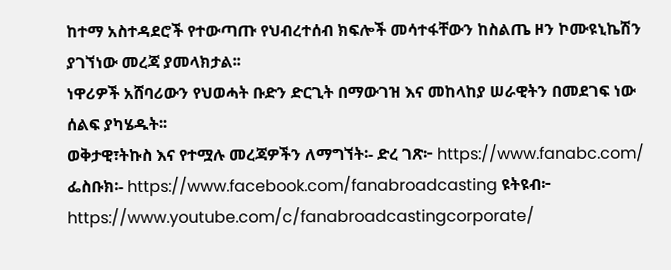ከተማ አስተዳደሮች የተውጣጡ የህብረተሰብ ክፍሎች መሳተፋቸውን ከስልጤ ዞን ኮሙዩኒኬሽን ያገኘነው መረጃ ያመላክታል፡፡
ነዋሪዎች አሸባሪውን የህወሓት ቡድን ድርጊት በማውገዝ እና መከላከያ ሠራዊትን በመደገፍ ነው ሰልፍ ያካሄዱት፡፡
ወቅታዊ፣ትኩስ እና የተሟሉ መረጃዎችን ለማግኘት፡- ድረ ገጽ፦ https://www.fanabc.com/ ፌስቡክ፡- https://www.facebook.com/fanabroadcasting ዩትዩብ፦ https://www.youtube.com/c/fanabroadcastingcorporate/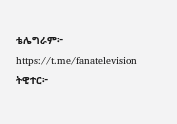ቴሌግራም፦ https://t.me/fanatelevision ትዊተር፦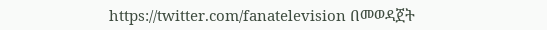https://twitter.com/fanatelevision በመወዳጀት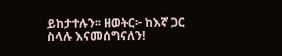ይከታተሉን፡፡ ዘወትር፦ ከእኛ ጋር ስላሉ እናመሰግናለን!